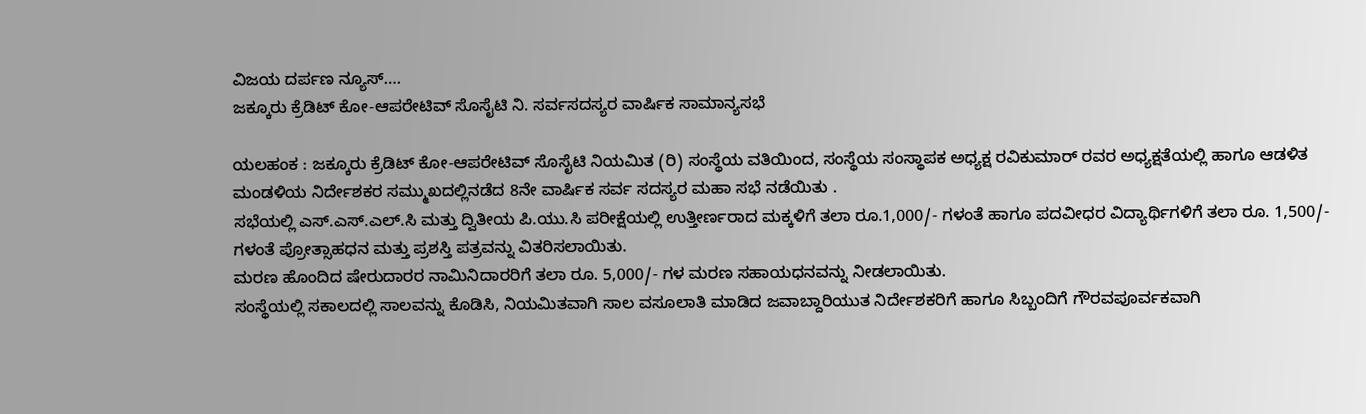ವಿಜಯ ದರ್ಪಣ ನ್ಯೂಸ್….
ಜಕ್ಕೂರು ಕ್ರೆಡಿಟ್ ಕೋ-ಆಪರೇಟಿವ್ ಸೊಸೈಟಿ ನಿ. ಸರ್ವಸದಸ್ಯರ ವಾರ್ಷಿಕ ಸಾಮಾನ್ಯಸಭೆ

ಯಲಹಂಕ : ಜಕ್ಕೂರು ಕ್ರೆಡಿಟ್ ಕೋ-ಆಪರೇಟಿವ್ ಸೊಸೈಟಿ ನಿಯಮಿತ (ರಿ) ಸಂಸ್ಥೆಯ ವತಿಯಿಂದ, ಸಂಸ್ಥೆಯ ಸಂಸ್ಥಾಪಕ ಅಧ್ಯಕ್ಷ ರವಿಕುಮಾರ್ ರವರ ಅಧ್ಯಕ್ಷತೆಯಲ್ಲಿ ಹಾಗೂ ಆಡಳಿತ ಮಂಡಳಿಯ ನಿರ್ದೇಶಕರ ಸಮ್ಮುಖದಲ್ಲಿನಡೆದ 8ನೇ ವಾರ್ಷಿಕ ಸರ್ವ ಸದಸ್ಯರ ಮಹಾ ಸಭೆ ನಡೆಯಿತು .
ಸಭೆಯಲ್ಲಿ ಎಸ್.ಎಸ್.ಎಲ್.ಸಿ ಮತ್ತು ದ್ವಿತೀಯ ಪಿ.ಯು.ಸಿ ಪರೀಕ್ಷೆಯಲ್ಲಿ ಉತ್ತೀರ್ಣರಾದ ಮಕ್ಕಳಿಗೆ ತಲಾ ರೂ.1,000/- ಗಳಂತೆ ಹಾಗೂ ಪದವೀಧರ ವಿದ್ಯಾರ್ಥಿಗಳಿಗೆ ತಲಾ ರೂ. 1,500/- ಗಳಂತೆ ಪ್ರೋತ್ಸಾಹಧನ ಮತ್ತು ಪ್ರಶಸ್ತಿ ಪತ್ರವನ್ನು ವಿತರಿಸಲಾಯಿತು.
ಮರಣ ಹೊಂದಿದ ಷೇರುದಾರರ ನಾಮಿನಿದಾರರಿಗೆ ತಲಾ ರೂ. 5,000/- ಗಳ ಮರಣ ಸಹಾಯಧನವನ್ನು ನೀಡಲಾಯಿತು.
ಸಂಸ್ಥೆಯಲ್ಲಿ ಸಕಾಲದಲ್ಲಿ ಸಾಲವನ್ನು ಕೊಡಿಸಿ, ನಿಯಮಿತವಾಗಿ ಸಾಲ ವಸೂಲಾತಿ ಮಾಡಿದ ಜವಾಬ್ದಾರಿಯುತ ನಿರ್ದೇಶಕರಿಗೆ ಹಾಗೂ ಸಿಬ್ಬಂದಿಗೆ ಗೌರವಪೂರ್ವಕವಾಗಿ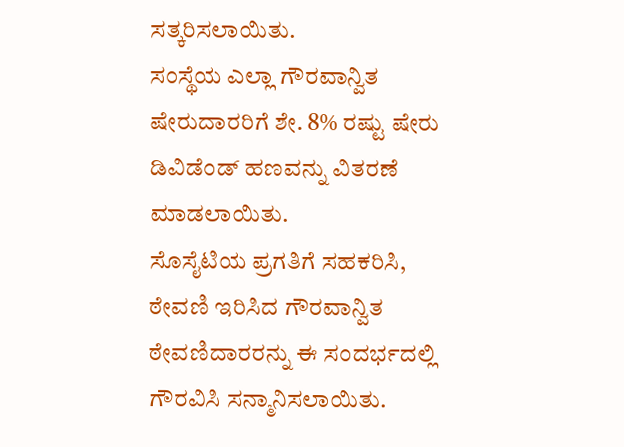ಸತ್ಕರಿಸಲಾಯಿತು.
ಸಂಸ್ಥೆಯ ಎಲ್ಲಾ ಗೌರವಾನ್ವಿತ ಷೇರುದಾರರಿಗೆ ಶೇ. 8% ರಷ್ಟು ಷೇರು ಡಿವಿಡೆಂಡ್ ಹಣವನ್ನು ವಿತರಣೆ ಮಾಡಲಾಯಿತು.
ಸೊಸೈಟಿಯ ಪ್ರಗತಿಗೆ ಸಹಕರಿಸಿ, ಠೇವಣಿ ಇರಿಸಿದ ಗೌರವಾನ್ವಿತ ಠೇವಣಿದಾರರನ್ನು ಈ ಸಂದರ್ಭದಲ್ಲಿ ಗೌರವಿಸಿ ಸನ್ಮಾನಿಸಲಾಯಿತು.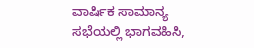ವಾರ್ಷಿಕ ಸಾಮಾನ್ಯ ಸಭೆಯಲ್ಲಿ ಭಾಗವಹಿಸಿ,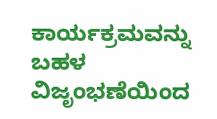ಕಾರ್ಯಕ್ರಮವನ್ನು ಬಹಳ ವಿಜೃಂಭಣೆಯಿಂದ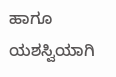ಹಾಗೂ ಯಶಸ್ವಿಯಾಗಿ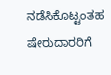ನಡೆಸಿಕೊಟ್ಟಂತಹ ಷೇರುದಾರರಿಗೆ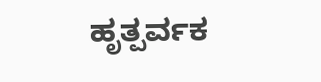ಹೃತ್ಪರ್ವಕ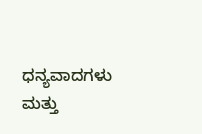ಧನ್ಯವಾದಗಳು ಮತ್ತು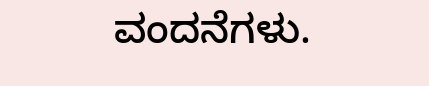ವಂದನೆಗಳು.